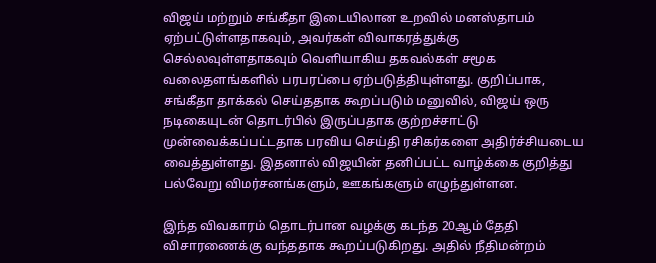விஜய் மற்றும் சங்கீதா இடையிலான உறவில் மனஸ்தாபம் ஏற்பட்டுள்ளதாகவும், அவர்கள் விவாகரத்துக்கு செல்லவுள்ளதாகவும் வெளியாகிய தகவல்கள் சமூக வலைதளங்களில் பரபரப்பை ஏற்படுத்தியுள்ளது. குறிப்பாக, சங்கீதா தாக்கல் செய்ததாக கூறப்படும் மனுவில், விஜய் ஒரு நடிகையுடன் தொடர்பில் இருப்பதாக குற்றச்சாட்டு முன்வைக்கப்பட்டதாக பரவிய செய்தி ரசிகர்களை அதிர்ச்சியடைய வைத்துள்ளது. இதனால் விஜயின் தனிப்பட்ட வாழ்க்கை குறித்து பல்வேறு விமர்சனங்களும், ஊகங்களும் எழுந்துள்ளன.

இந்த விவகாரம் தொடர்பான வழக்கு கடந்த 20ஆம் தேதி விசாரணைக்கு வந்ததாக கூறப்படுகிறது. அதில் நீதிமன்றம்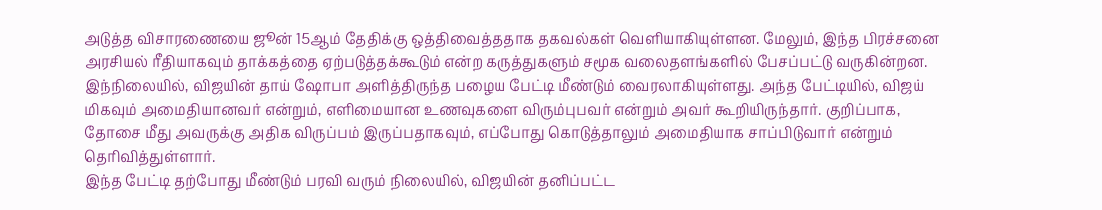அடுத்த விசாரணையை ஜூன் 15ஆம் தேதிக்கு ஒத்திவைத்ததாக தகவல்கள் வெளியாகியுள்ளன. மேலும், இந்த பிரச்சனை அரசியல் ரீதியாகவும் தாக்கத்தை ஏற்படுத்தக்கூடும் என்ற கருத்துகளும் சமூக வலைதளங்களில் பேசப்பட்டு வருகின்றன.
இந்நிலையில், விஜயின் தாய் ஷோபா அளித்திருந்த பழைய பேட்டி மீண்டும் வைரலாகியுள்ளது. அந்த பேட்டியில், விஜய் மிகவும் அமைதியானவர் என்றும், எளிமையான உணவுகளை விரும்புபவர் என்றும் அவர் கூறியிருந்தார். குறிப்பாக, தோசை மீது அவருக்கு அதிக விருப்பம் இருப்பதாகவும், எப்போது கொடுத்தாலும் அமைதியாக சாப்பிடுவார் என்றும் தெரிவித்துள்ளார்.
இந்த பேட்டி தற்போது மீண்டும் பரவி வரும் நிலையில், விஜயின் தனிப்பட்ட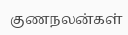குணநலன்கள்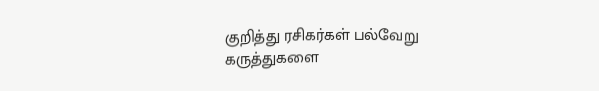குறித்து ரசிகர்கள் பல்வேறு கருத்துகளை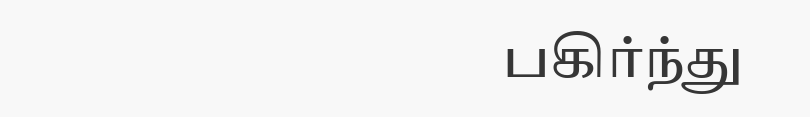பகிர்ந்து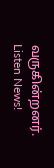வருகின்றனர்.
Listen News!